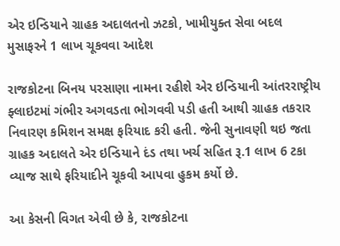એર ઇન્ડિયાને ગ્રાહક અદાલતનો ઝટકો, ખામીયુક્ત સેવા બદલ મુસાફરને 1 લાખ ચૂકવવા આદેશ

રાજકોટના બિનય પરસાણા નામના રહીશે એર ઇન્ડિયાની આંતરરાષ્ટ્રીય ફ્લાઇટમાં ગંભીર અગવડતા ભોગવવી પડી હતી આથી ગ્રાહક તકરાર નિવારણ કમિશન સમક્ષ ફરિયાદ કરી હતી. જેની સુનાવણી થઇ જતા ગ્રાહક અદાલતે એર ઇન્ડિયાને દંડ તથા ખર્ચ સહિત રૂ.1 લાખ 6 ટકા વ્યાજ સાથે ફરિયાદીને ચૂકવી આપવા હુકમ કર્યો છે.

આ કેસની વિગત એ‌વી છે કે, રાજકોટના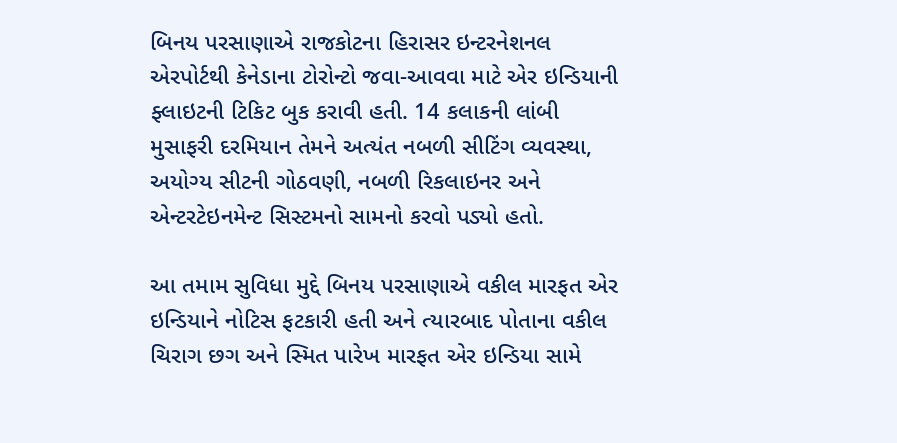બિનય પરસાણાએ રાજકોટના હિરાસર ઇન્ટરનેશનલ એરપોર્ટથી કેનેડાના ટોરોન્ટો જવા-આવવા માટે એર ઇન્ડિયાની ફ્લાઇટની ટિકિટ બુક કરાવી હતી. 14 કલાકની લાંબી મુસાફરી દરમિયાન તેમને અત્યંત નબળી સીટિંગ વ્યવસ્થા, અયોગ્ય સીટની ગોઠ‌વણી, નબળી રિકલાઇનર અને એન્ટરટેઇનમેન્ટ સિસ્ટમનો સામનો કરવો પડ્યો હતો.

આ તમામ સુવિધા મુદ્દે બિનય પરસાણાએ વકીલ મારફત એર ઇન્ડિયાને નોટિસ ફટકારી હતી અને ત્યારબાદ પોતાના વકીલ ચિરાગ છગ અને સ્મિત પારેખ મારફત એર ઇન્ડિયા સામે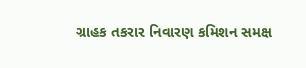ગ્રાહક તકરાર નિવારણ કમિશન સમક્ષ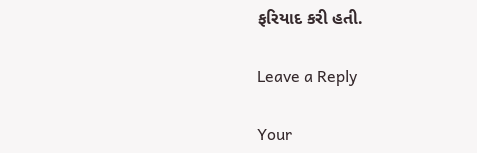ફરિયાદ કરી હતી.

Leave a Reply

Your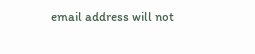email address will not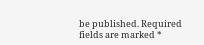be published. Required fields are marked *